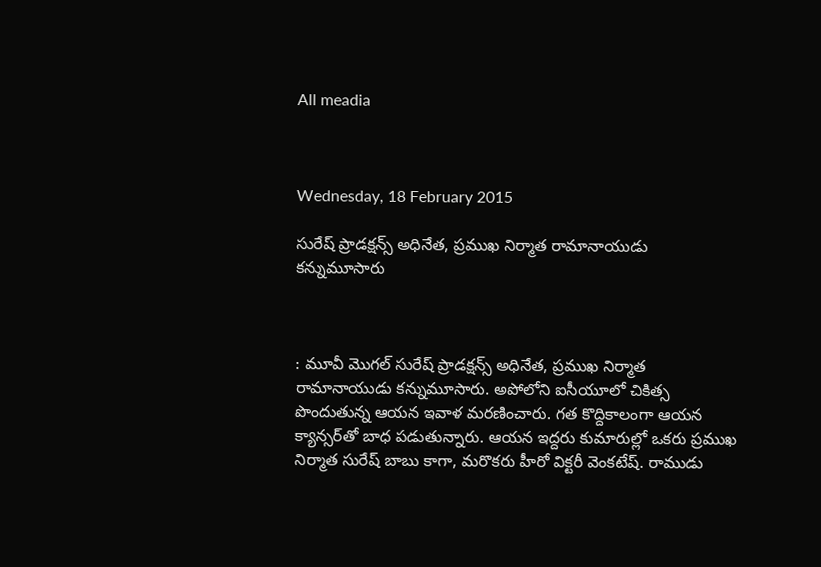All meadia



Wednesday, 18 February 2015

సురేష్‌ ప్రాడక్షన్స్‌ అధినేత, ప్రముఖ నిర్మాత రామానాయుడు కన్నుమూసారు



: మూవీ మొగల్‌ సురేష్‌ ప్రాడక్షన్స్‌ అధినేత, ప్రముఖ నిర్మాత రామానాయుడు కన్నుమూసారు. అపోలోని ఐసీయూలో చికిత్స పొందుతున్న ఆయన ఇవాళ మరణించారు. గత కొద్దికాలంగా ఆయన క్యాన్సర్‌తో బాధ పడుతున్నారు. ఆయన ఇద్దరు కుమారుల్లో ఒకరు ప్రముఖ నిర్మాత సురేష్‌ బాబు కాగా, మరొకరు హీరో విక్టరీ వెంకటేష్‌. రాముడు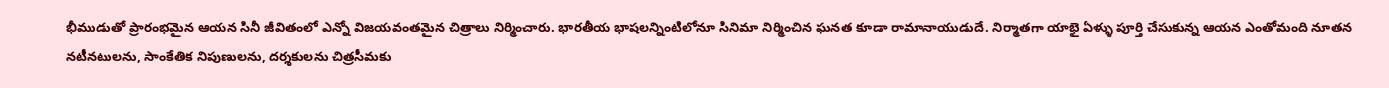భీముడుతో ప్రారంభమైన ఆయన సినీ జీవితంలో ఎన్నో విజయవంతమైన చిత్రాలు నిర్మించారు. భారతీయ భాషలన్నింటిలోనూ సినిమా నిర్మించిన ఘనత కూడా రామానాయుడుదే. నిర్మాతగా యాభై ఏళ్ళు పూర్తి చేసుకున్న ఆయన ఎంతోమంది నూతన నటీనటులను, సాంకేతిక నిపుణులను, దర్శకులను చిత్రసీమకు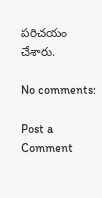పరిచయం చేశారు.

No comments:

Post a Comment